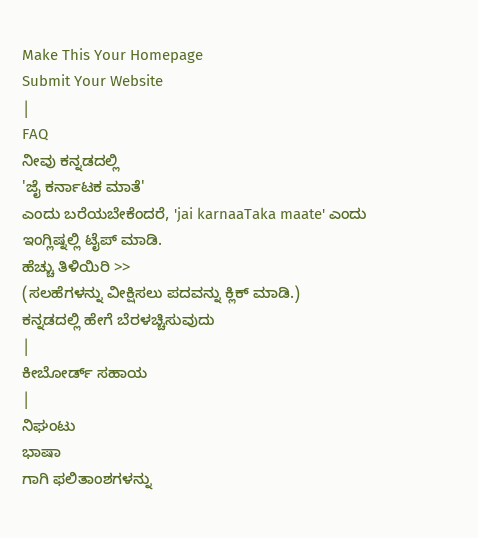Make This Your Homepage
Submit Your Website
|
FAQ
ನೀವು ಕನ್ನಡದಲ್ಲಿ
'ಜೈ ಕರ್ನಾಟಕ ಮಾತೆ'
ಎಂದು ಬರೆಯಬೇಕೆಂದರೆ, 'jai karnaaTaka maate' ಎಂದು ಇಂಗ್ಲಿಷ್ನಲ್ಲಿ ಟೈಪ್ ಮಾಡಿ.
ಹೆಚ್ಚು ತಿಳಿಯಿರಿ >>
(ಸಲಹೆಗಳನ್ನು ವೀಕ್ಷಿಸಲು ಪದವನ್ನು ಕ್ಲಿಕ್ ಮಾಡಿ.)
ಕನ್ನಡದಲ್ಲಿ ಹೇಗೆ ಬೆರಳಚ್ಚಿಸುವುದು
|
ಕೀಬೋರ್ಡ್ ಸಹಾಯ
|
ನಿಘಂಟು
ಭಾಷಾ
ಗಾಗಿ ಫಲಿತಾಂಶಗಳನ್ನು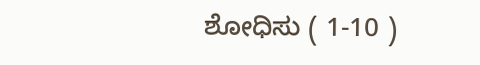ಶೋಧಿಸು ( 1-10 )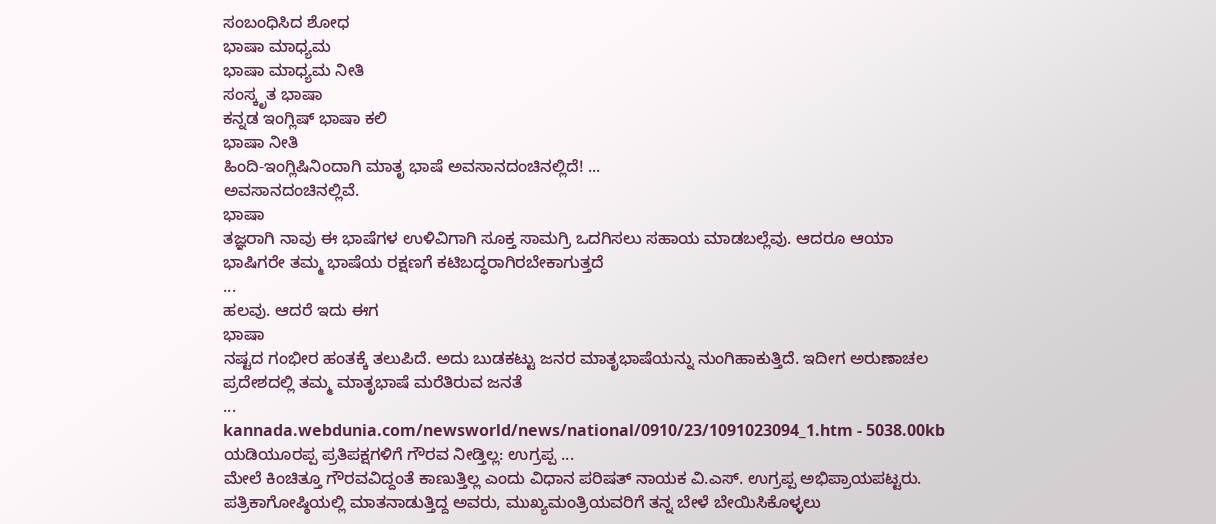ಸಂಬಂಧಿಸಿದ ಶೋಧ
ಭಾಷಾ ಮಾಧ್ಯಮ
ಭಾಷಾ ಮಾಧ್ಯಮ ನೀತಿ
ಸಂಸ್ಕೃತ ಭಾಷಾ
ಕನ್ನಡ ಇಂಗ್ಲಿಷ್ ಭಾಷಾ ಕಲಿ
ಭಾಷಾ ನೀತಿ
ಹಿಂದಿ-ಇಂಗ್ಲಿಷಿನಿಂದಾಗಿ ಮಾತೃ ಭಾಷೆ ಅವಸಾನದಂಚಿನಲ್ಲಿದೆ! ...
ಅವಸಾನದಂಚಿನಲ್ಲಿವೆ.
ಭಾಷಾ
ತಜ್ಞರಾಗಿ ನಾವು ಈ ಭಾಷೆಗಳ ಉಳಿವಿಗಾಗಿ ಸೂಕ್ತ ಸಾಮಗ್ರಿ ಒದಗಿಸಲು ಸಹಾಯ ಮಾಡಬಲ್ಲೆವು. ಆದರೂ ಆಯಾ ಭಾಷಿಗರೇ ತಮ್ಮ ಭಾಷೆಯ ರಕ್ಷಣಗೆ ಕಟಿಬದ್ಧರಾಗಿರಬೇಕಾಗುತ್ತದೆ
...
ಹಲವು. ಆದರೆ ಇದು ಈಗ
ಭಾಷಾ
ನಷ್ಟದ ಗಂಭೀರ ಹಂತಕ್ಕೆ ತಲುಪಿದೆ. ಅದು ಬುಡಕಟ್ಟು ಜನರ ಮಾತೃಭಾಷೆಯನ್ನು ನುಂಗಿಹಾಕುತ್ತಿದೆ. ಇದೀಗ ಅರುಣಾಚಲ ಪ್ರದೇಶದಲ್ಲಿ ತಮ್ಮ ಮಾತೃಭಾಷೆ ಮರೆತಿರುವ ಜನತೆ
...
kannada.webdunia.com/newsworld/news/national/0910/23/1091023094_1.htm - 5038.00kb
ಯಡಿಯೂರಪ್ಪ ಪ್ರತಿಪಕ್ಷಗಳಿಗೆ ಗೌರವ ನೀಡ್ತಿಲ್ಲ: ಉಗ್ರಪ್ಪ ...
ಮೇಲೆ ಕಿಂಚಿತ್ತೂ ಗೌರವವಿದ್ದಂತೆ ಕಾಣುತ್ತಿಲ್ಲ ಎಂದು ವಿಧಾನ ಪರಿಷತ್ ನಾಯಕ ವಿ.ಎಸ್. ಉಗ್ರಪ್ಪ ಅಭಿಪ್ರಾಯಪಟ್ಟರು. ಪತ್ರಿಕಾಗೋಷ್ಠಿಯಲ್ಲಿ ಮಾತನಾಡುತ್ತಿದ್ದ ಅವರು, ಮುಖ್ಯಮಂತ್ರಿಯವರಿಗೆ ತನ್ನ ಬೇಳೆ ಬೇಯಿಸಿಕೊಳ್ಳಲು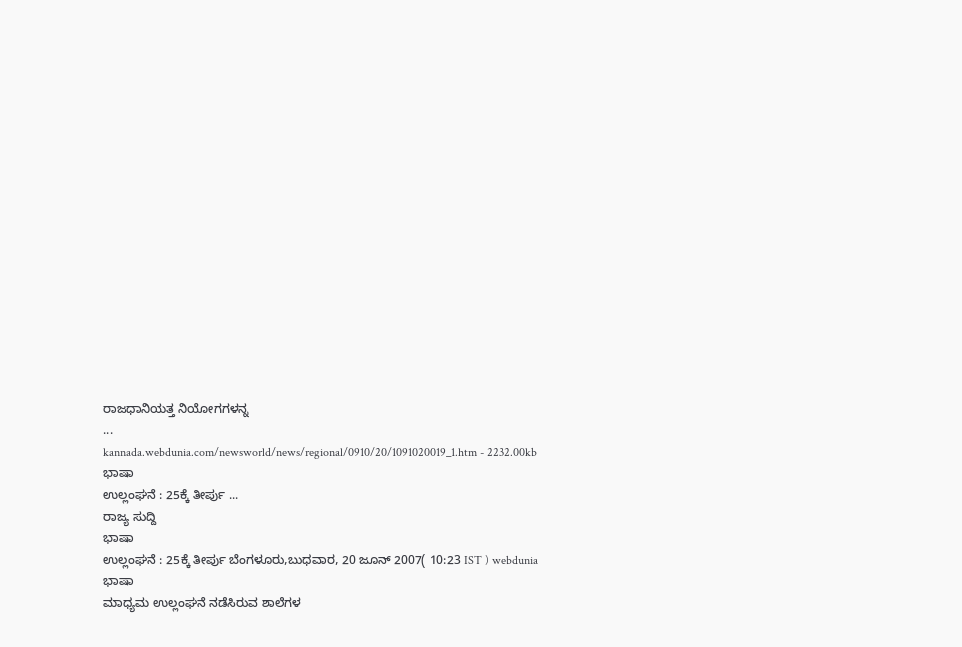ರಾಜಧಾನಿಯತ್ತ ನಿಯೋಗಗಳನ್ನ
...
kannada.webdunia.com/newsworld/news/regional/0910/20/1091020019_1.htm - 2232.00kb
ಭಾಷಾ
ಉಲ್ಲಂಘನೆ : 25ಕ್ಕೆ ತೀರ್ಪು ...
ರಾಜ್ಯ ಸುದ್ದಿ
ಭಾಷಾ
ಉಲ್ಲಂಘನೆ : 25ಕ್ಕೆ ತೀರ್ಪು ಬೆಂಗಳೂರು,ಬುಧವಾರ, 20 ಜೂನ್ 2007( 10:23 IST ) webdunia
ಭಾಷಾ
ಮಾಧ್ಯಮ ಉಲ್ಲಂಘನೆ ನಡೆಸಿರುವ ಶಾಲೆಗಳ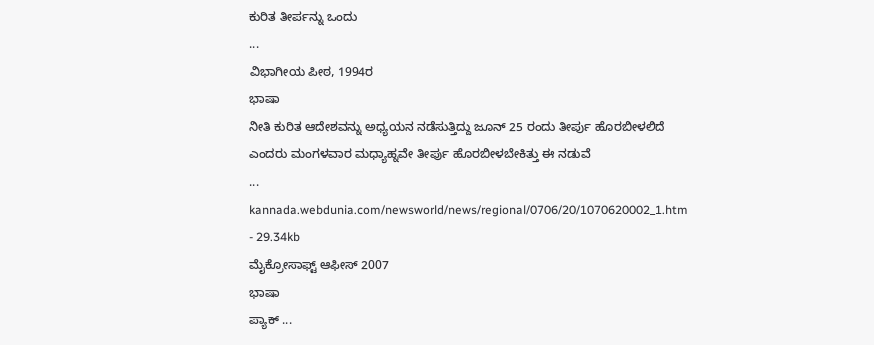ಕುರಿತ ತೀರ್ಪನ್ನು ಒಂದು
...
ವಿಭಾಗೀಯ ಪೀಠ, 1994ರ
ಭಾಷಾ
ನೀತಿ ಕುರಿತ ಆದೇಶವನ್ನು ಅಧ್ಯಯನ ನಡೆಸುತ್ತಿದ್ದು ಜೂನ್ 25 ರಂದು ತೀರ್ಪು ಹೊರಬೀಳಲಿದೆ ಎಂದರು ಮಂಗಳವಾರ ಮಧ್ಯಾಹ್ನವೇ ತೀರ್ಪು ಹೊರಬೀಳಬೇಕಿತ್ತು ಈ ನಡುವೆ
...
kannada.webdunia.com/newsworld/news/regional/0706/20/1070620002_1.htm - 29.34kb
ಮೈಕ್ರೋಸಾಫ್ಟ್ ಆಫೀಸ್ 2007
ಭಾಷಾ
ಪ್ಯಾಕ್ ...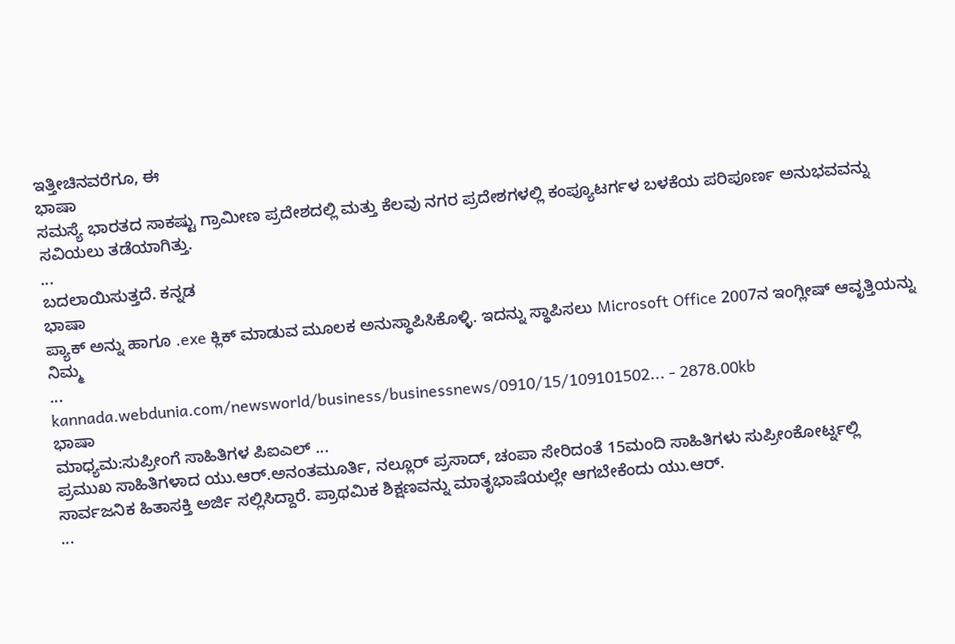ಇತ್ತೀಚಿನವರೆಗೂ, ಈ
ಭಾಷಾ
ಸಮಸ್ಯೆ ಭಾರತದ ಸಾಕಷ್ಟು ಗ್ರಾಮೀಣ ಪ್ರದೇಶದಲ್ಲಿ ಮತ್ತು ಕೆಲವು ನಗರ ಪ್ರದೇಶಗಳಲ್ಲಿ ಕಂಪ್ಯೂಟರ್ಗಳ ಬಳಕೆಯ ಪರಿಪೂರ್ಣ ಅನುಭವವನ್ನು ಸವಿಯಲು ತಡೆಯಾಗಿತ್ತು.
...
ಬದಲಾಯಿಸುತ್ತದೆ. ಕನ್ನಡ
ಭಾಷಾ
ಪ್ಯಾಕ್ ಅನ್ನು ಹಾಗೂ .exe ಕ್ಲಿಕ್ ಮಾಡುವ ಮೂಲಕ ಅನುಸ್ಥಾಪಿಸಿಕೊಳ್ಳಿ. ಇದನ್ನು ಸ್ಥಾಪಿಸಲು Microsoft Office 2007ನ ಇಂಗ್ಲೀಷ್ ಆವೃತ್ತಿಯನ್ನು ನಿಮ್ಮ
...
kannada.webdunia.com/newsworld/business/businessnews/0910/15/109101502... - 2878.00kb
ಭಾಷಾ
ಮಾಧ್ಯಮ:ಸುಪ್ರೀಂಗೆ ಸಾಹಿತಿಗಳ ಪಿಐಎಲ್ ...
ಪ್ರಮುಖ ಸಾಹಿತಿಗಳಾದ ಯು.ಆರ್.ಅನಂತಮೂರ್ತಿ, ನಲ್ಲೂರ್ ಪ್ರಸಾದ್, ಚಂಪಾ ಸೇರಿದಂತೆ 15ಮಂದಿ ಸಾಹಿತಿಗಳು ಸುಪ್ರೀಂಕೋರ್ಟ್ನಲ್ಲಿ ಸಾರ್ವಜನಿಕ ಹಿತಾಸಕ್ತಿ ಅರ್ಜಿ ಸಲ್ಲಿಸಿದ್ದಾರೆ. ಪ್ರಾಥಮಿಕ ಶಿಕ್ಷಣವನ್ನು ಮಾತೃಭಾಷೆಯಲ್ಲೇ ಆಗಬೇಕೆಂದು ಯು.ಆರ್.
...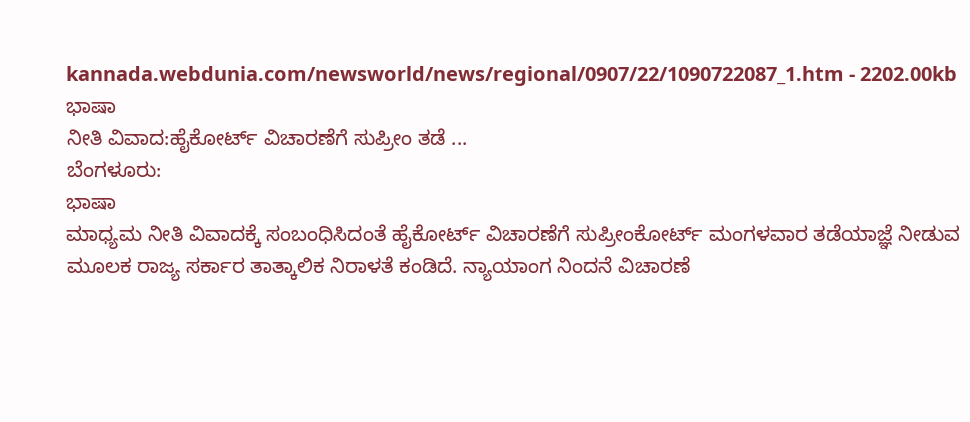kannada.webdunia.com/newsworld/news/regional/0907/22/1090722087_1.htm - 2202.00kb
ಭಾಷಾ
ನೀತಿ ವಿವಾದ:ಹೈಕೋರ್ಟ್ ವಿಚಾರಣೆಗೆ ಸುಪ್ರೀಂ ತಡೆ ...
ಬೆಂಗಳೂರು:
ಭಾಷಾ
ಮಾಧ್ಯಮ ನೀತಿ ವಿವಾದಕ್ಕೆ ಸಂಬಂಧಿಸಿದಂತೆ ಹೈಕೋರ್ಟ್ ವಿಚಾರಣೆಗೆ ಸುಪ್ರೀಂಕೋರ್ಟ್ ಮಂಗಳವಾರ ತಡೆಯಾಜ್ಞೆ ನೀಡುವ ಮೂಲಕ ರಾಜ್ಯ ಸರ್ಕಾರ ತಾತ್ಕಾಲಿಕ ನಿರಾಳತೆ ಕಂಡಿದೆ. ನ್ಯಾಯಾಂಗ ನಿಂದನೆ ವಿಚಾರಣೆ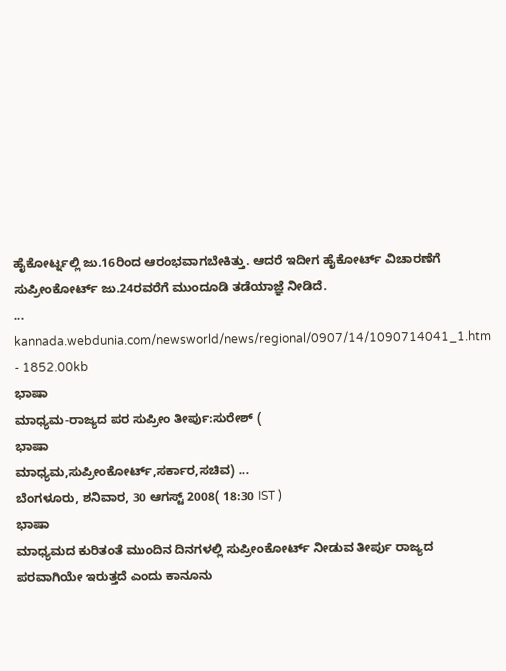ಹೈಕೋರ್ಟ್ನಲ್ಲಿ ಜು.16ರಿಂದ ಆರಂಭವಾಗಬೇಕಿತ್ತು. ಆದರೆ ಇದೀಗ ಹೈಕೋರ್ಟ್ ವಿಚಾರಣೆಗೆ ಸುಪ್ರೀಂಕೋರ್ಟ್ ಜು.24ರವರೆಗೆ ಮುಂದೂಡಿ ತಡೆಯಾಜ್ಞೆ ನೀಡಿದೆ.
...
kannada.webdunia.com/newsworld/news/regional/0907/14/1090714041_1.htm - 1852.00kb
ಭಾಷಾ
ಮಾಧ್ಯಮ-ರಾಜ್ಯದ ಪರ ಸುಪ್ರೀಂ ತೀರ್ಪು:ಸುರೇಶ್ (
ಭಾಷಾ
ಮಾಧ್ಯಮ,ಸುಪ್ರೀಂಕೋರ್ಟ್,ಸರ್ಕಾರ,ಸಚಿವ) ...
ಬೆಂಗಳೂರು, ಶನಿವಾರ, 30 ಆಗಸ್ಟ್ 2008( 18:30 IST )
ಭಾಷಾ
ಮಾಧ್ಯಮದ ಕುರಿತಂತೆ ಮುಂದಿನ ದಿನಗಳಲ್ಲಿ ಸುಪ್ರೀಂಕೋರ್ಟ್ ನೀಡುವ ತೀರ್ಪು ರಾಜ್ಯದ ಪರವಾಗಿಯೇ ಇರುತ್ತದೆ ಎಂದು ಕಾನೂನು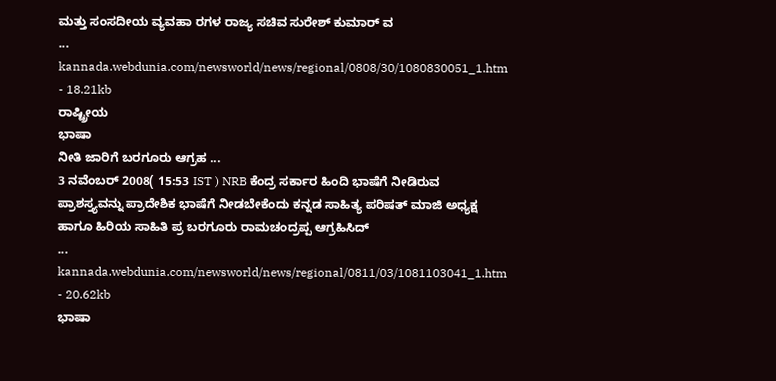ಮತ್ತು ಸಂಸದೀಯ ವ್ಯವಹಾ ರಗಳ ರಾಜ್ಯ ಸಚಿವ ಸುರೇಶ್ ಕುಮಾರ್ ವ
...
kannada.webdunia.com/newsworld/news/regional/0808/30/1080830051_1.htm - 18.21kb
ರಾಷ್ಟ್ರೀಯ
ಭಾಷಾ
ನೀತಿ ಜಾರಿಗೆ ಬರಗೂರು ಆಗ್ರಹ ...
3 ನವೆಂಬರ್ 2008( 15:53 IST ) NRB ಕೆಂದ್ರ ಸರ್ಕಾರ ಹಿಂದಿ ಭಾಷೆಗೆ ನೀಡಿರುವ ಪ್ರಾಶಸ್ತ್ಯವನ್ನು ಪ್ರಾದೇಶಿಕ ಭಾಷೆಗೆ ನೀಡಬೇಕೆಂದು ಕನ್ನಡ ಸಾಹಿತ್ಯ ಪರಿಷತ್ ಮಾಜಿ ಅಧ್ಯಕ್ಷ ಹಾಗೂ ಹಿರಿಯ ಸಾಹಿತಿ ಪ್ರ ಬರಗೂರು ರಾಮಚಂದ್ರಪ್ಪ ಆಗ್ರಹಿಸಿದ್
...
kannada.webdunia.com/newsworld/news/regional/0811/03/1081103041_1.htm - 20.62kb
ಭಾಷಾ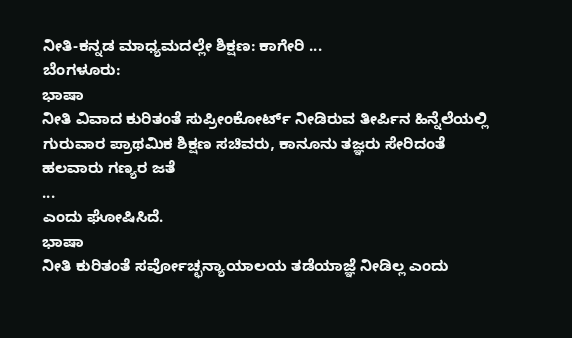ನೀತಿ-ಕನ್ನಡ ಮಾಧ್ಯಮದಲ್ಲೇ ಶಿಕ್ಷಣ: ಕಾಗೇರಿ ...
ಬೆಂಗಳೂರು:
ಭಾಷಾ
ನೀತಿ ವಿವಾದ ಕುರಿತಂತೆ ಸುಪ್ರೀಂಕೋರ್ಟ್ ನೀಡಿರುವ ತೀರ್ಪಿನ ಹಿನ್ನೆಲೆಯಲ್ಲಿ ಗುರುವಾರ ಪ್ರಾಥಮಿಕ ಶಿಕ್ಷಣ ಸಚಿವರು, ಕಾನೂನು ತಜ್ಞರು ಸೇರಿದಂತೆ ಹಲವಾರು ಗಣ್ಯರ ಜತೆ
...
ಎಂದು ಘೋಷಿಸಿದೆ.
ಭಾಷಾ
ನೀತಿ ಕುರಿತಂತೆ ಸರ್ವೋಚ್ಛನ್ಯಾಯಾಲಯ ತಡೆಯಾಜ್ಞೆ ನೀಡಿಲ್ಲ ಎಂದು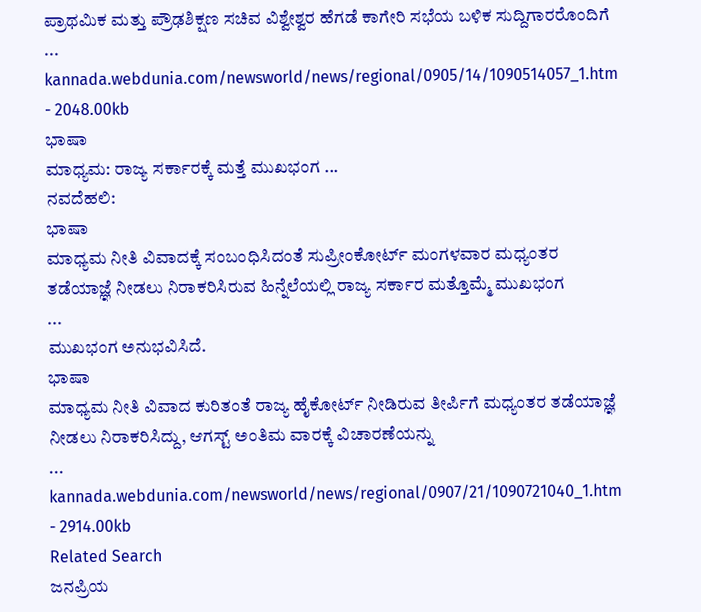ಪ್ರಾಥಮಿಕ ಮತ್ತು ಪ್ರೌಢಶಿಕ್ಷಣ ಸಚಿವ ವಿಶ್ವೇಶ್ವರ ಹೆಗಡೆ ಕಾಗೇರಿ ಸಭೆಯ ಬಳಿಕ ಸುದ್ದಿಗಾರರೊಂದಿಗೆ
...
kannada.webdunia.com/newsworld/news/regional/0905/14/1090514057_1.htm - 2048.00kb
ಭಾಷಾ
ಮಾಧ್ಯಮ: ರಾಜ್ಯ ಸರ್ಕಾರಕ್ಕೆ ಮತ್ತೆ ಮುಖಭಂಗ ...
ನವದೆಹಲಿ:
ಭಾಷಾ
ಮಾಧ್ಯಮ ನೀತಿ ವಿವಾದಕ್ಕೆ ಸಂಬಂಧಿಸಿದಂತೆ ಸುಪ್ರೀಂಕೋರ್ಟ್ ಮಂಗಳವಾರ ಮಧ್ಯಂತರ ತಡೆಯಾಜ್ಞೆ ನೀಡಲು ನಿರಾಕರಿಸಿರುವ ಹಿನ್ನೆಲೆಯಲ್ಲಿ ರಾಜ್ಯ ಸರ್ಕಾರ ಮತ್ತೊಮ್ಮೆ ಮುಖಭಂಗ
...
ಮುಖಭಂಗ ಅನುಭವಿಸಿದೆ.
ಭಾಷಾ
ಮಾಧ್ಯಮ ನೀತಿ ವಿವಾದ ಕುರಿತಂತೆ ರಾಜ್ಯ ಹೈಕೋರ್ಟ್ ನೀಡಿರುವ ತೀರ್ಪಿಗೆ ಮಧ್ಯಂತರ ತಡೆಯಾಜ್ಞೆ ನೀಡಲು ನಿರಾಕರಿಸಿದ್ದು, ಆಗಸ್ಟ್ ಅಂತಿಮ ವಾರಕ್ಕೆ ವಿಚಾರಣೆಯನ್ನು
...
kannada.webdunia.com/newsworld/news/regional/0907/21/1090721040_1.htm - 2914.00kb
Related Search
ಜನಪ್ರಿಯ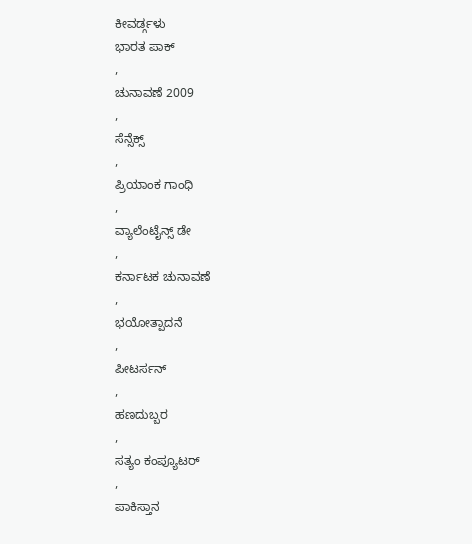ಕೀವರ್ಡ್ಗಳು
ಭಾರತ ಪಾಕ್
,
ಚುನಾವಣೆ 2009
,
ಸೆನ್ಸೆಕ್ಸ್
,
ಪ್ರಿಯಾಂಕ ಗಾಂಧಿ
,
ವ್ಯಾಲೆಂಟೈನ್ಸ್ ಡೇ
,
ಕರ್ನಾಟಕ ಚುನಾವಣೆ
,
ಭಯೋತ್ಪಾದನೆ
,
ಪೀಟರ್ಸನ್
,
ಹಣದುಬ್ಬರ
,
ಸತ್ಯಂ ಕಂಪ್ಯೂಟರ್
,
ಪಾಕಿಸ್ತಾನ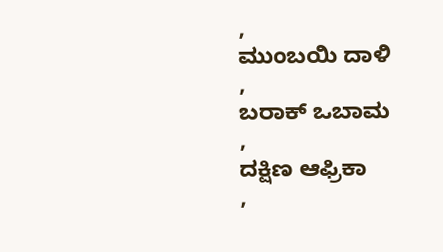,
ಮುಂಬಯಿ ದಾಳಿ
,
ಬರಾಕ್ ಒಬಾಮ
,
ದಕ್ಷಿಣ ಆಫ್ರಿಕಾ
,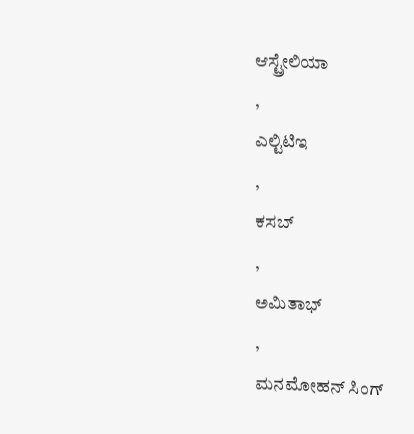ಆಸ್ಟ್ರೇಲಿಯಾ
,
ಎಲ್ಟಿಟಿಇ
,
ಕಸಬ್
,
ಅಮಿತಾಭ್
,
ಮನಮೋಹನ್ ಸಿಂಗ್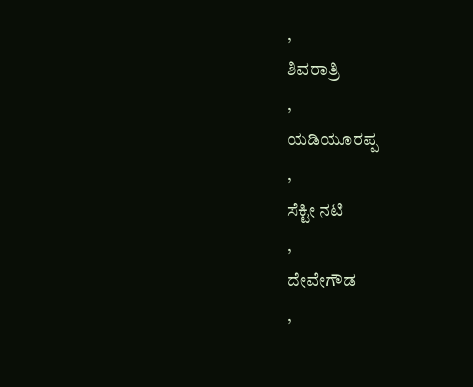,
ಶಿವರಾತ್ರಿ
,
ಯಡಿಯೂರಪ್ಪ
,
ಸೆಕ್ಟೀ ನಟಿ
,
ದೇವೇಗೌಡ
,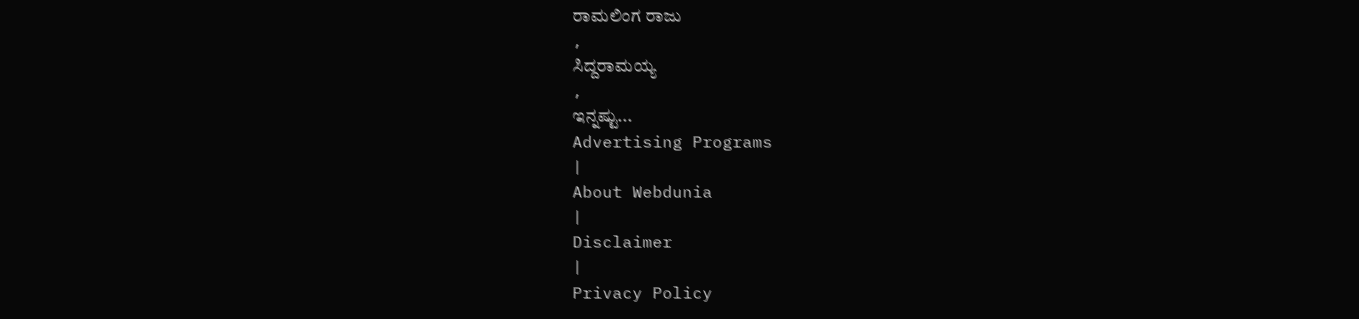ರಾಮಲಿಂಗ ರಾಜು
,
ಸಿದ್ದರಾಮಯ್ಯ
,
ಇನ್ನಷ್ಟು...
Advertising Programs
|
About Webdunia
|
Disclaimer
|
Privacy Policy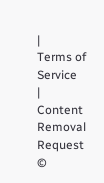|
Terms of Service
|
Content Removal Request
©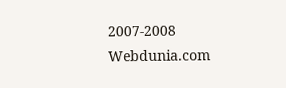2007-2008 Webdunia.com